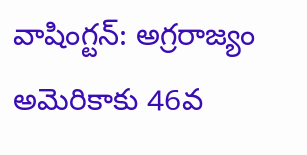వాషింగ్టన్: అగ్రరాజ్యం అమెరికాకు 46వ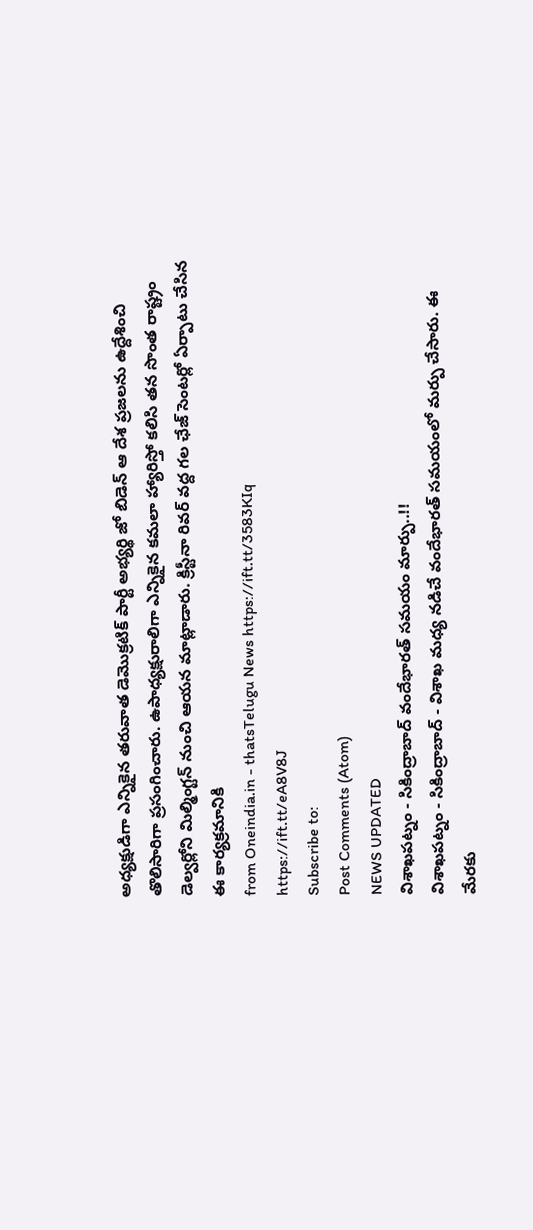అధ్యక్షుడిగా ఎన్నికైన తరువాత డెమొక్రటిక్ పార్టీ అభ్యర్థి జో బిడెన్ ఆ దేశ ప్రజలను ఉద్దేశించి తొలిసారిగా ప్రసంగించారు. ఉపాధ్యక్షురాలిగా ఎన్నికైన కమలా హ్యారిస్తో కలిసి తన సొంత రాష్ట్రం డెల్వర్లోని మిల్మింగ్టన్ నుంచి ఆయన మాట్లాడారు. క్రిస్టీనా రివర్ వద్ద గల ఛేజ్ సెంటర్లో ఏర్పాటు చేసిన ఈ కార్యక్రమానికి
from Oneindia.in - thatsTelugu News https://ift.tt/3583KIq
https://ift.tt/eA8V8J
Subscribe to:
Post Comments (Atom)
NEWS UPDATED
విశాఖపట్నం - సికింద్రాబాద్ వందేభారత్ సమయం మార్పు..!!
విశాఖపట్నం - సికింద్రాబాద్ - విశాఖ మధ్య నడిచే వందేభారత్ సమయంలో మర్పు చేసారు. ఈ మేరకు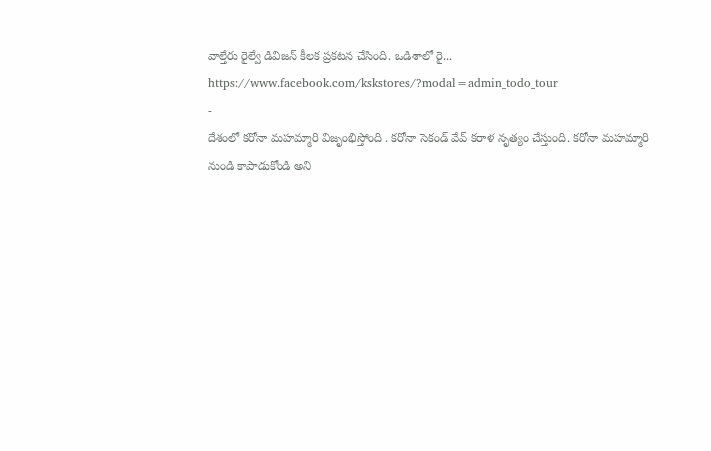వాల్తేరు రైల్వే డివిజన్ కీలక ప్రకటన చేసింది. ఒడిశాలో రై...
https://www.facebook.com/kskstores/?modal=admin_todo_tour
-
దేశంలో కరోనా మహమ్మారి విజృంభిస్తోంది . కరోనా సెకండ్ వేవ్ కరాళ నృత్యం చేస్తుంది. కరోనా మహమ్మారి నుండి కాపాడుకోండి అని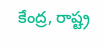కేంద్ర, రాష్ట్ర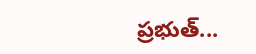ప్రభుత్...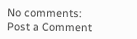No comments:
Post a Comment